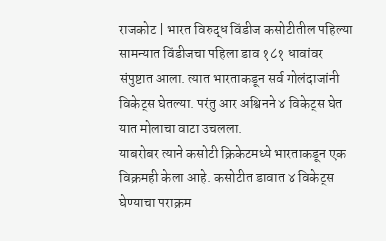राजकोट | भारत विरुद्ध विंडीज कसोटीतील पहिल्या सामन्यात विंडीजचा पहिला डाव १८१ धावांवर संपुष्टात आला. त्यात भारताकडून सर्व गोलंदाजांनी विकेट्स घेतल्या. परंतु आर अश्विनने ४ विकेट्स घेत यात मोलाचा वाटा उचलला.
याबरोबर त्याने कसोटी क्रिकेटमध्ये भारताकडून एक विक्रमही केला आहे. कसोटीत डावात ४ विकेट्स घेण्याचा पराक्रम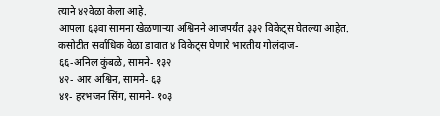त्याने ४२वेळा केला आहे.
आपला ६३वा सामना खेळणाऱ्या अश्विनने आजपर्यंत ३३२ विकेट्स घेतल्या आहेत.
कसोटीत सर्वाधिक वेळा डावात ४ विकेट्स घेणारे भारतीय गोलंदाज-
६६-अनिल कुंबळे, सामने- १३२
४२- आर अश्विन, सामने- ६३
४१- हरभजन सिंग, सामने- १०३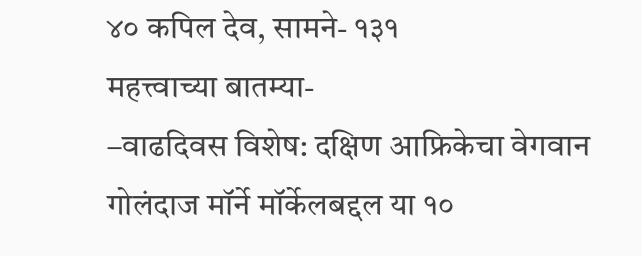४० कपिल देव, सामने- १३१
महत्त्वाच्या बातम्या-
–वाढदिवस विशेष: दक्षिण आफ्रिकेचा वेगवान गोलंदाज मॉर्ने मॉर्केलबद्दल या १०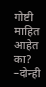गोष्टी माहित आहेत का?
–दोन्ही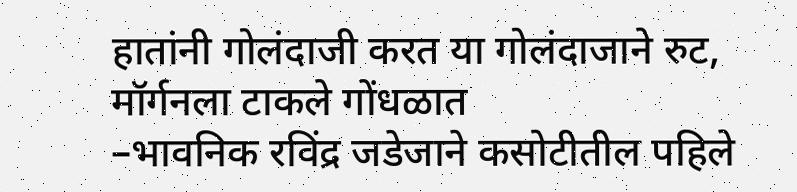हातांनी गोलंदाजी करत या गोलंदाजाने रुट, मॉर्गनला टाकले गोंधळात
–भावनिक रविंद्र जडेजाने कसोटीतील पहिले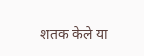शतक केले या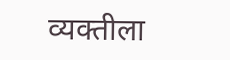व्यक्तीला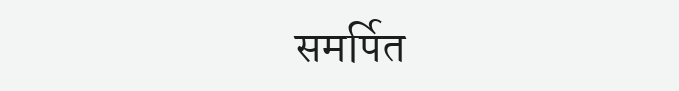समर्पित